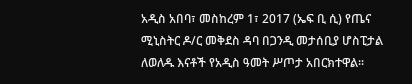አዲስ አበባ፣ መስከረም 1፣ 2017 (ኤፍ ቢ ሲ) የጤና ሚኒስትር ዶ/ር መቅደስ ዳባ በጋንዲ መታሰቢያ ሆስፒታል ለወለዱ እናቶች የአዲስ ዓመት ሥጦታ አበርክተዋል፡፡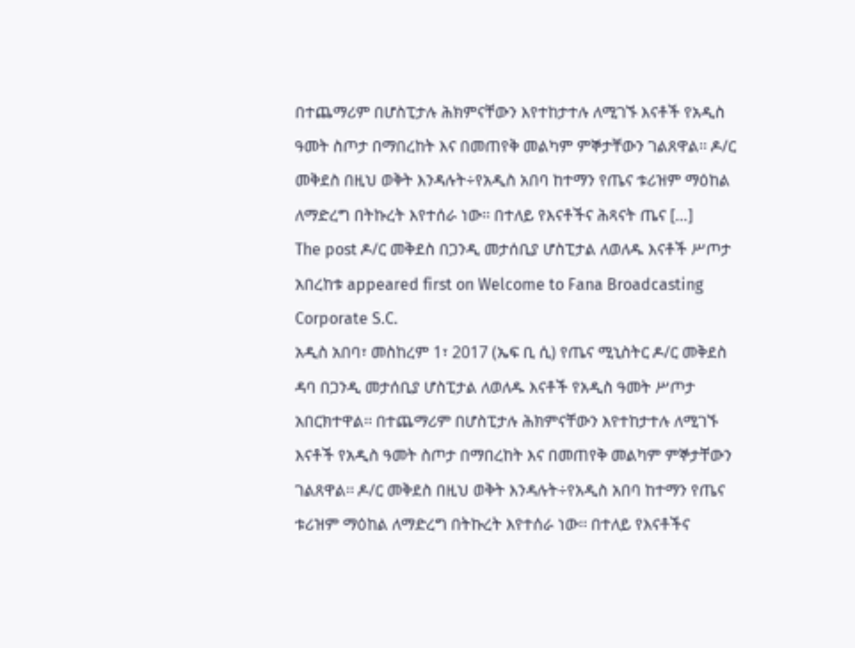በተጨማሪም በሆስፒታሉ ሕክምናቸውን እየተከታተሉ ለሚገኙ እናቶች የአዲስ ዓመት ስጦታ በማበረከት እና በመጠየቅ መልካም ምኞታቸውን ገልጸዋል፡፡ ዶ/ር መቅደስ በዚህ ወቅት እንዳሉት÷የአዲስ አበባ ከተማን የጤና ቱሪዝም ማዕከል ለማድረግ በትኩረት እየተሰራ ነው፡፡ በተለይ የእናቶችና ሕጻናት ጤና […]
The post ዶ/ር መቅደስ በጋንዲ መታሰቢያ ሆስፒታል ለወለዱ እናቶች ሥጦታ አበረከቱ appeared first on Welcome to Fana Broadcasting Corporate S.C.
አዲስ አበባ፣ መስከረም 1፣ 2017 (ኤፍ ቢ ሲ) የጤና ሚኒስትር ዶ/ር መቅደስ ዳባ በጋንዲ መታሰቢያ ሆስፒታል ለወለዱ እናቶች የአዲስ ዓመት ሥጦታ አበርክተዋል፡፡ በተጨማሪም በሆስፒታሉ ሕክምናቸውን እየተከታተሉ ለሚገኙ እናቶች የአዲስ ዓመት ስጦታ በማበረከት እና በመጠየቅ መልካም ምኞታቸውን ገልጸዋል፡፡ ዶ/ር መቅደስ በዚህ ወቅት እንዳሉት÷የአዲስ አበባ ከተማን የጤና ቱሪዝም ማዕከል ለማድረግ በትኩረት እየተሰራ ነው፡፡ በተለይ የእናቶችና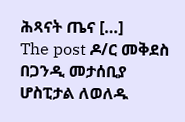ሕጻናት ጤና […]
The post ዶ/ር መቅደስ በጋንዲ መታሰቢያ ሆስፒታል ለወለዱ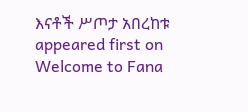እናቶች ሥጦታ አበረከቱ appeared first on Welcome to Fana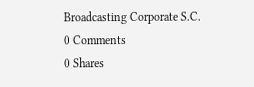Broadcasting Corporate S.C.
0 Comments
0 Shares